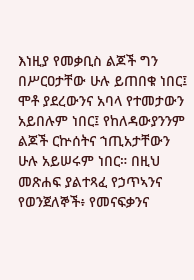እነዚያ የመቃቢስ ልጆች ግን በሥርዐታቸው ሁሉ ይጠበቁ ነበር፤ ሞቶ ያደረውንና አባላ የተመታውን አይበሉም ነበር፤ የከለዳውያንንም ልጆች ርኵሰትና ኀጢአታቸውን ሁሉ አይሠሩም ነበር። በዚህ መጽሐፍ ያልተጻፈ የኃጥኣንና የወንጀለኞች፥ የመናፍቃንና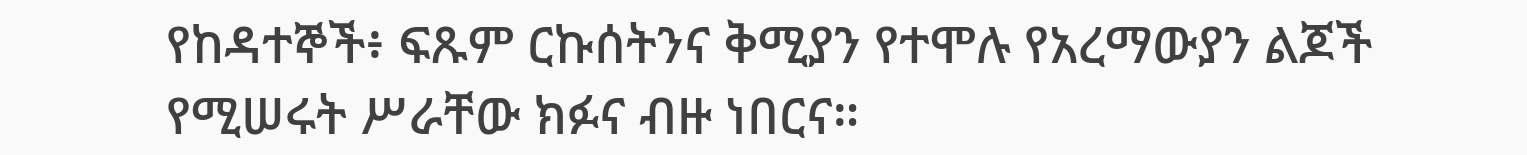የከዳተኞች፥ ፍጹም ርኩሰትንና ቅሚያን የተሞሉ የአረማውያን ልጆች የሚሠሩት ሥራቸው ክፉና ብዙ ነበርና።